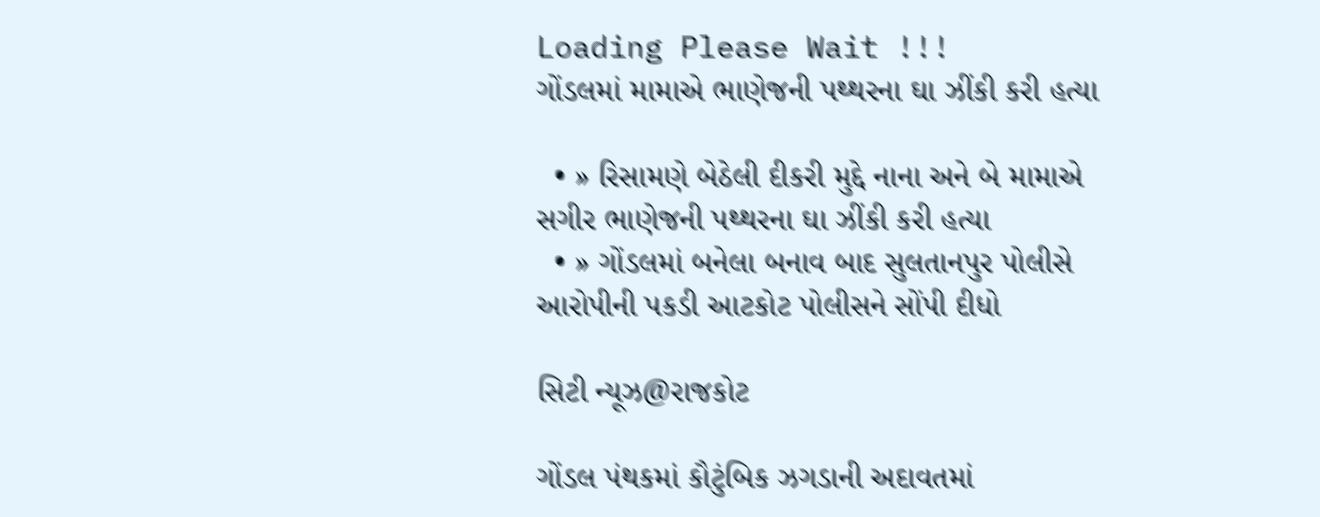Loading Please Wait !!!
ગોંડલમાં મામાએ ભાણેજની પથ્થરના ઘા ઝીંકી કરી હત્યા

  • » રિસામણે બેઠેલી દીકરી મુદ્દે નાના અને બે મામાએ સગીર ભાણેજની પથ્થરના ઘા ઝીંકી કરી હત્યા
  • » ગોંડલમાં બનેલા બનાવ બાદ સુલતાનપુર પોલીસે આરોપીની પકડી આટકોટ પોલીસને સોંપી દીધો

સિટી ન્યૂઝ@રાજકોટ

ગોંડલ પંથકમાં કૌટુંબિક ઝગડાની અદાવતમાં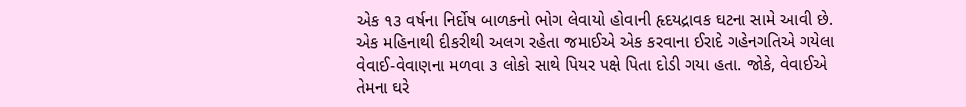એક ૧૩ વર્ષના નિર્દોષ બાળકનો ભોગ લેવાયો હોવાની હૃદયદ્રાવક ઘટના સામે આવી છે. એક મહિનાથી દીકરીથી અલગ રહેતા જમાઈએ એક કરવાના ઈરાદે ગહેનગતિએ ગયેલા વેવાઈ-વેવાણના મળવા ૩ લોકો સાથે પિયર પક્ષે પિતા દોડી ગયા હતા. જોકે, વેવાઈએ તેમના ઘરે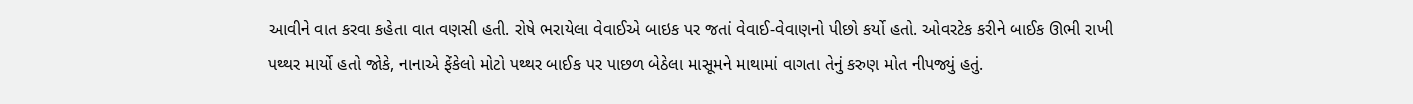આવીને વાત કરવા કહેતા વાત વણસી હતી. રોષે ભરાયેલા વેવાઈએ બાઇક પર જતાં વેવાઈ-વેવાણનો પીછો કર્યો હતો. ઓવરટેક કરીને બાઈક ઊભી રાખી પથ્થર માર્યો હતો જોકે, નાનાએ ફેંકેલો મોટો પથ્થર બાઈક પર પાછળ બેઠેલા માસૂમને માથામાં વાગતા તેનું કરુણ મોત નીપજ્યું હતું.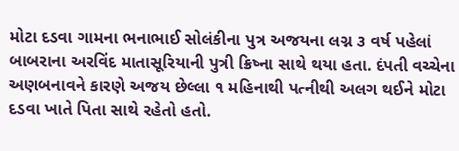મોટા દડવા ગામના ભનાભાઈ સોલંકીના પુત્ર અજયના લગ્ન ૩ વર્ષ પહેલાં બાબરાના અરવિંદ માતાસૂરિયાની પુત્રી ક્રિષ્ના સાથે થયા હતા. દંપતી વચ્ચેના અણબનાવને કારણે અજય છેલ્લા ૧ મહિનાથી પત્નીથી અલગ થઈને મોટા દડવા ખાતે પિતા સાથે રહેતો હતો.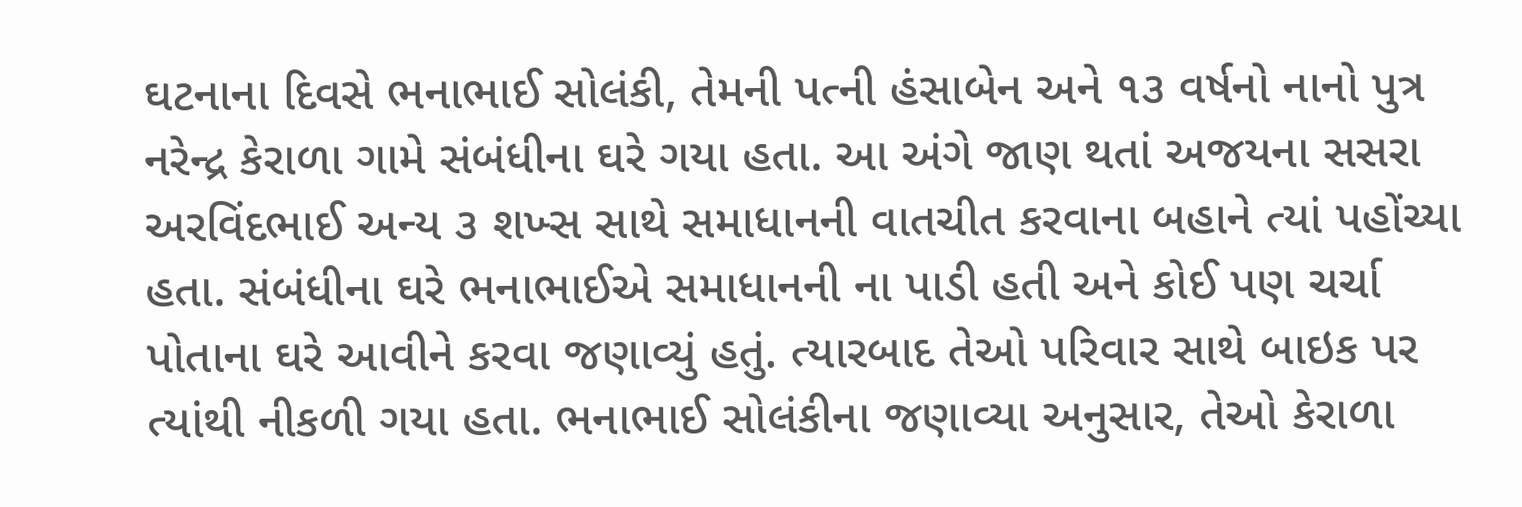ઘટનાના દિવસે ભનાભાઈ સોલંકી, તેમની પત્ની હંસાબેન અને ૧૩ વર્ષનો નાનો પુત્ર નરેન્દ્ર કેરાળા ગામે સંબંધીના ઘરે ગયા હતા. આ અંગે જાણ થતાં અજયના સસરા અરવિંદભાઈ અન્ય ૩ શખ્સ સાથે સમાધાનની વાતચીત કરવાના બહાને ત્યાં પહોંચ્યા હતા. સંબંધીના ઘરે ભનાભાઈએ સમાધાનની ના પાડી હતી અને કોઈ પણ ચર્ચા પોતાના ઘરે આવીને કરવા જણાવ્યું હતું. ત્યારબાદ તેઓ પરિવાર સાથે બાઇક પર ત્યાંથી નીકળી ગયા હતા. ભનાભાઈ સોલંકીના જણાવ્યા અનુસાર, તેઓ કેરાળા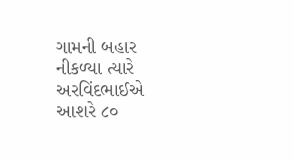ગામની બહાર નીકળ્યા ત્યારે અરવિંદભાઈએ આશરે ૮૦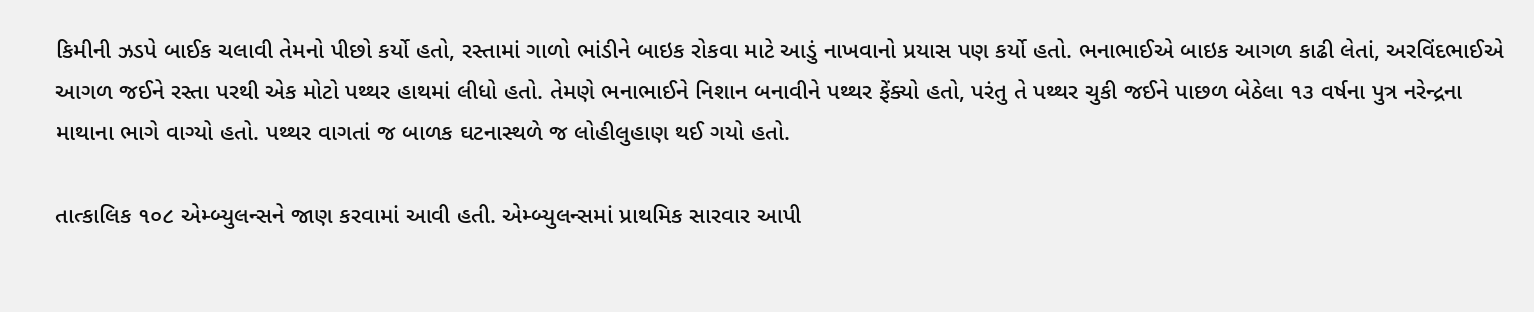કિમીની ઝડપે બાઈક ચલાવી તેમનો પીછો કર્યો હતો, રસ્તામાં ગાળો ભાંડીને બાઇક રોકવા માટે આડું નાખવાનો પ્રયાસ પણ કર્યો હતો. ભનાભાઈએ બાઇક આગળ કાઢી લેતાં, અરવિંદભાઈએ આગળ જઈને રસ્તા પરથી એક મોટો પથ્થર હાથમાં લીધો હતો. તેમણે ભનાભાઈને નિશાન બનાવીને પથ્થર ફેંક્યો હતો, પરંતુ તે પથ્થર ચુકી જઈને પાછળ બેઠેલા ૧૩ વર્ષના પુત્ર નરેન્દ્રના માથાના ભાગે વાગ્યો હતો. પથ્થર વાગતાં જ બાળક ઘટનાસ્થળે જ લોહીલુહાણ થઈ ગયો હતો.

તાત્કાલિક ૧૦૮ એમ્બ્યુલન્સને જાણ કરવામાં આવી હતી. એમ્બ્યુલન્સમાં પ્રાથમિક સારવાર આપી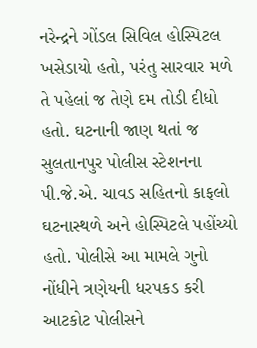નરેન્દ્રને ગોંડલ સિવિલ હોસ્પિટલ ખસેડાયો હતો, પરંતુ સારવાર મળે તે પહેલાં જ તેણે દમ તોડી દીધો હતો. ઘટનાની જાણ થતાં જ સુલતાનપુર પોલીસ સ્ટેશનના પી.જે.એ. ચાવડ સહિતનો કાફલો ઘટનાસ્થળે અને હોસ્પિટલે પહોંચ્યો હતો. પોલીસે આ મામલે ગુનો નોંધીને ત્રણેયની ધરપકડ કરી આટકોટ પોલીસને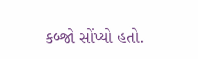કબ્જો સોંપ્યો હતો.